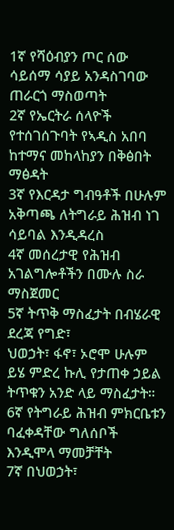1ኛ የሻዕብያን ጦር ሰው ሳይሰማ ሳያይ አንዳስገባው ጠራርጎ ማስወጣት
2ኛ የኤርትራ ሰላዮች የተሰገሰጉባት የኣዲስ አበባ ከተማና መከላከያን በቅፅበት ማፅዳት
3ኛ የእርዳታ ግብዓቶች በሁሉም አቅጣጫ ለትግራይ ሕዝብ ነገ ሳይባል እንዲዳረስ
4ኛ መሰረታዊ የሕዝብ አገልግሎቶችን በሙሉ ስራ ማስጀመር
5ኛ ትጥቅ ማስፈታት በብሄራዊ ደረጃ የግድ፣
ህወኃት፣ ፋኖ፣ ኦሮሞ ሁሉም ይሄ ምድረ ኩሊ የታጠቀ ኃይል ትጥቁን አንድ ላይ ማስፈታት።
6ኛ የትግራይ ሕዝብ ምክርቤቱን ባፈቀዳቸው ግለሰቦች እንዲሞላ ማመቻቸት
7ኛ በህወኃት፣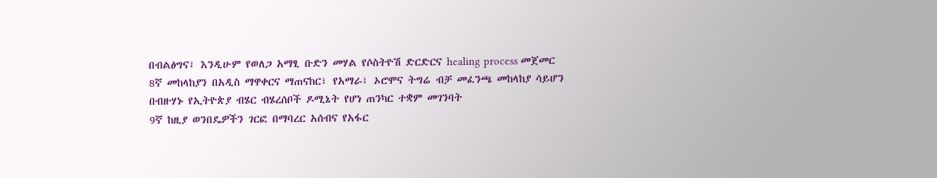በብልፅግና፣ እንዲሁም የወለጋ አማፂ ቡድን መሃል የሶስትዮሽ ድርድርና healing process መጀመር
8ኛ መከላከያን በአዲስ ማዋቀርና ማጠናከር፣ የአማራ፣ ኦሮሞና ትግሬ ብቻ መፈንጫ መከላከያ ሳይሆን
በብዙሃኑ የኢትዮጵያ ብሄር ብሄረሰቦች ዶሚኔት የሆነ ጠንካር ተቋም መገንባት
9ኛ ከዚያ ወንበዴዎችን ገርፎ በማባረር አሰብና የአፋር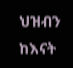ህዝብን ከእናት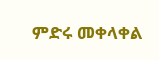ምድሩ መቀላቀል